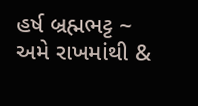હર્ષ બ્રહ્મભટ્ટ ~ અમે રાખમાંથી &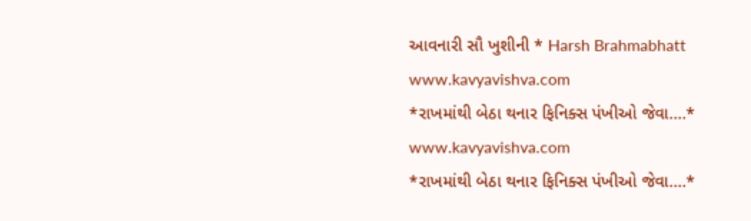આવનારી સૌ ખુશીની * Harsh Brahmabhatt
www.kavyavishva.com
*રાખમાંથી બેઠા થનાર ફિનિક્સ પંખીઓ જેવા….*
www.kavyavishva.com
*રાખમાંથી બેઠા થનાર ફિનિક્સ પંખીઓ જેવા….*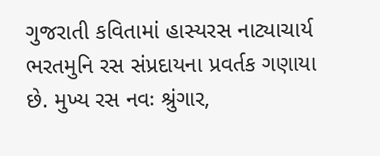ગુજરાતી કવિતામાં હાસ્યરસ નાટ્યાચાર્ય ભરતમુનિ રસ સંપ્રદાયના પ્રવર્તક ગણાયા છે. મુખ્ય રસ નવઃ શ્રુંગાર,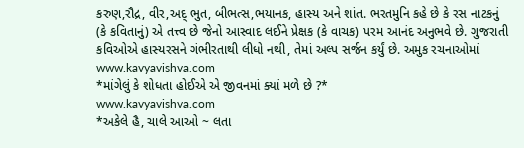કરુણ,રૌદ્ર, વીર,અદ્ ભુત, બીભત્સ,ભયાનક, હાસ્ય અને શાંત. ભરતમુનિ કહે છે કે રસ નાટકનું (કે કવિતાનું) એ તત્ત્વ છે જેનો આસ્વાદ લઈને પ્રેક્ષક (કે વાચક) પરમ આનંદ અનુભવે છે. ગુજરાતી કવિઓએ હાસ્યરસને ગંભીરતાથી લીધો નથી, તેમાં અલ્પ સર્જન કર્યું છે. અમુક રચનાઓમાં
www.kavyavishva.com
*માંગેલું કે શોધતા હોઈએ એ જીવનમાં ક્યાં મળે છે ?*
www.kavyavishva.com
*અકેલે હૈ, ચાલે આઓ ~ લતા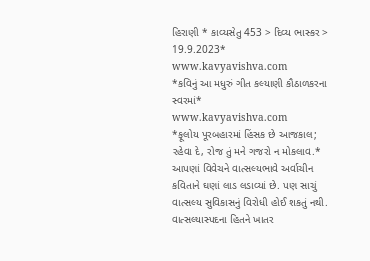હિરાણી * કાવ્યસેતુ 453 > દિવ્ય ભાસ્કર > 19.9.2023*
www.kavyavishva.com
*કવિનું આ મધુરું ગીત કલ્યાણી કૌઠાળકરના સ્વરમાં*
www.kavyavishva.com
*ફૂલોય પૂરબહારમાં હિંસક છે આજકાલ; રહેવા દે, રોજ તું મને ગજરો ન મોકલાવ.*
આપણાં વિવેચને વાત્સલ્યભાવે અર્વાચીન કવિતાને ઘણાં લાડ લડાવ્યાં છે. પણ સાચું વાત્સલ્ય સુવિકાસનું વિરોધી હોઈ શકતું નથી. વાત્સલ્યાસ્પદના હિતને ખાતર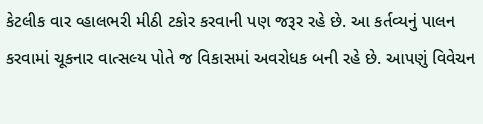કેટલીક વાર વ્હાલભરી મીઠી ટકોર કરવાની પણ જરૂર રહે છે. આ કર્તવ્યનું પાલન કરવામાં ચૂકનાર વાત્સલ્ય પોતે જ વિકાસમાં અવરોધક બની રહે છે. આપણું વિવેચન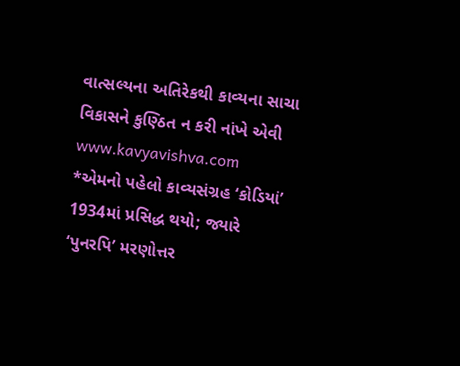વાત્સલ્યના અતિરેકથી કાવ્યના સાચા વિકાસને કુણ્ઠિત ન કરી નાંખે એવી
www.kavyavishva.com
*એમનો પહેલો કાવ્યસંગ્રહ ‘કોડિયાં’ 1934માં પ્રસિદ્ધ થયો; જ્યારે ‘પુનરપિ’ મરણોત્તર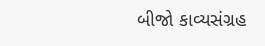બીજો કાવ્યસંગ્રહ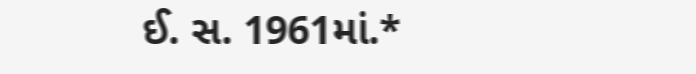ઈ. સ. 1961માં.*